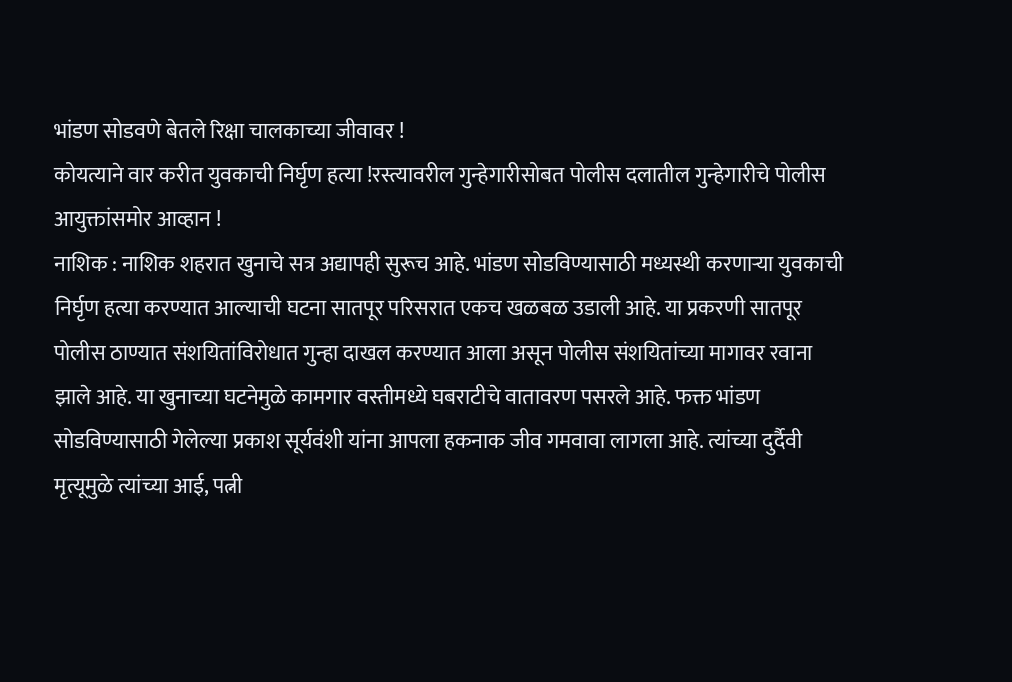भांडण सोडवणे बेतले रिक्षा चालकाच्या जीवावर !
कोयत्याने वार करीत युवकाची निर्घृण हत्या !रस्त्यावरील गुन्हेगारीसोबत पोलीस दलातील गुन्हेगारीचे पोलीस आयुक्तांसमोर आव्हान !
नाशिक : नाशिक शहरात खुनाचे सत्र अद्यापही सुरूच आहे. भांडण सोडविण्यासाठी मध्यस्थी करणाऱ्या युवकाची निर्घृण हत्या करण्यात आल्याची घटना सातपूर परिसरात एकच खळबळ उडाली आहे. या प्रकरणी सातपूर पोलीस ठाण्यात संशयितांविरोधात गुन्हा दाखल करण्यात आला असून पोलीस संशयितांच्या मागावर रवाना झाले आहे. या खुनाच्या घटनेमुळे कामगार वस्तीमध्ये घबराटीचे वातावरण पसरले आहे. फक्त भांडण सोडविण्यासाठी गेलेल्या प्रकाश सूर्यवंशी यांना आपला हकनाक जीव गमवावा लागला आहे. त्यांच्या दुर्दैवी मृत्यूमुळे त्यांच्या आई, पत्नी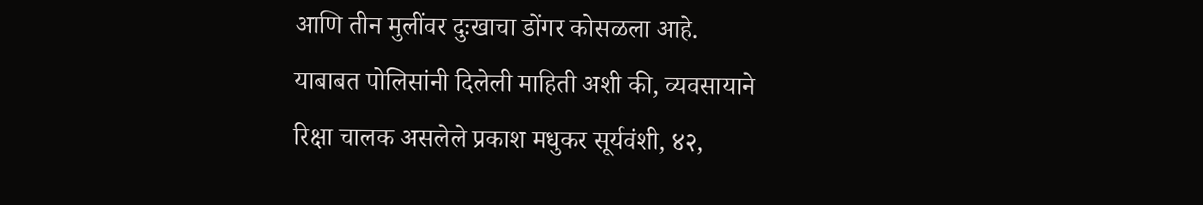आणि तीन मुलींवर दुःखाचा डोंगर कोसळला आहे.
याबाबत पोलिसांनी दिलेली माहिती अशी की, व्यवसायाने रिक्षा चालक असलेले प्रकाश मधुकर सूर्यवंशी, ४२,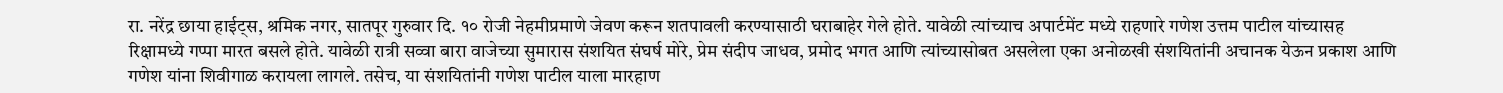रा. नरेंद्र छाया हाईट्स, श्रमिक नगर, सातपूर गुरुवार दि. १० रोजी नेहमीप्रमाणे जेवण करून शतपावली करण्यासाठी घराबाहेर गेले होते. यावेळी त्यांच्याच अपार्टमेंट मध्ये राहणारे गणेश उत्तम पाटील यांच्यासह रिक्षामध्ये गप्पा मारत बसले होते. यावेळी रात्री सव्वा बारा वाजेच्या सुमारास संशयित संघर्ष मोरे, प्रेम संदीप जाधव, प्रमोद भगत आणि त्यांच्यासोबत असलेला एका अनोळखी संशयितांनी अचानक येऊन प्रकाश आणि गणेश यांना शिवीगाळ करायला लागले. तसेच, या संशयितांनी गणेश पाटील याला मारहाण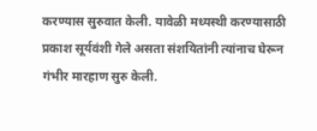करण्यास सुरुवात केली. यावेळी मध्यस्थी करण्यासाठी प्रकाश सूर्यवंशी गेले असता संशयितांनी त्यांनाच घेरून गंभीर मारहाण सुरु केली.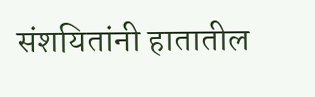संशयितांनी हातातील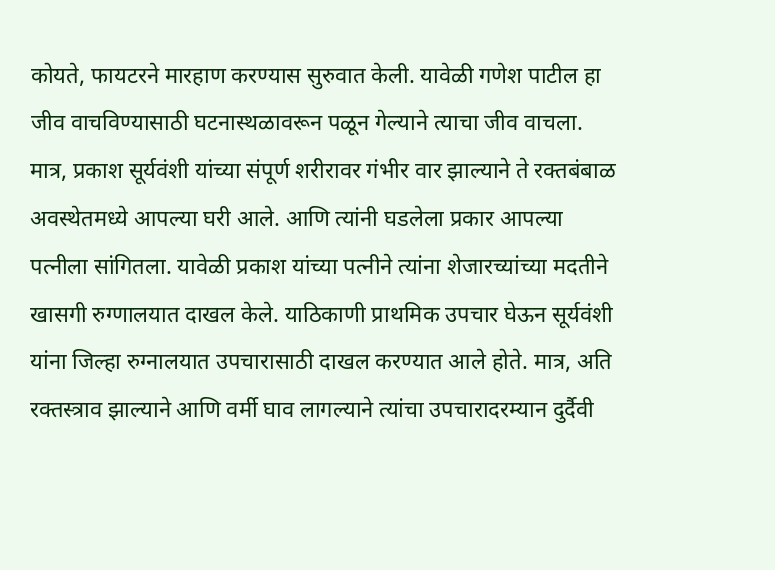कोयते, फायटरने मारहाण करण्यास सुरुवात केली. यावेळी गणेश पाटील हा जीव वाचविण्यासाठी घटनास्थळावरून पळून गेल्याने त्याचा जीव वाचला. मात्र, प्रकाश सूर्यवंशी यांच्या संपूर्ण शरीरावर गंभीर वार झाल्याने ते रक्तबंबाळ अवस्थेतमध्ये आपल्या घरी आले. आणि त्यांनी घडलेला प्रकार आपल्या पत्नीला सांगितला. यावेळी प्रकाश यांच्या पत्नीने त्यांना शेजारच्यांच्या मदतीने खासगी रुग्णालयात दाखल केले. याठिकाणी प्राथमिक उपचार घेऊन सूर्यवंशी यांना जिल्हा रुग्नालयात उपचारासाठी दाखल करण्यात आले होते. मात्र, अति रक्तस्त्राव झाल्याने आणि वर्मी घाव लागल्याने त्यांचा उपचारादरम्यान दुर्दैवी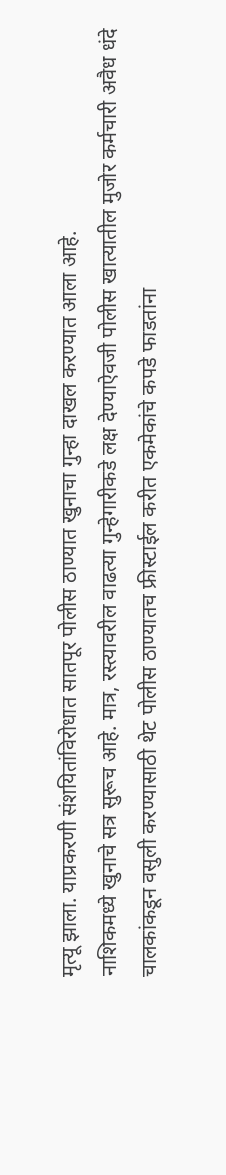मृत्यू झाला. याप्रकरणी संशयितांविरोधात सातपूर पोलीस ठाण्यात खुनाचा गुन्हा दाखल करण्यात आला आहे.
नाशिकमध्ये खुनाचे सत्र सुरूच आहे. मात्र, रस्त्यावरील वाढत्या गुन्हेगारीकडे लक्ष देण्याऐवजी पोलीस खात्यातील मुजोर कर्मचारी अवैध धंदे चालकांकडून वसुली करण्यासाठी थेट पोलीस ठाण्यातच फ्रीस्टाईल करीत एकमेकांचे कपडे फाडतांना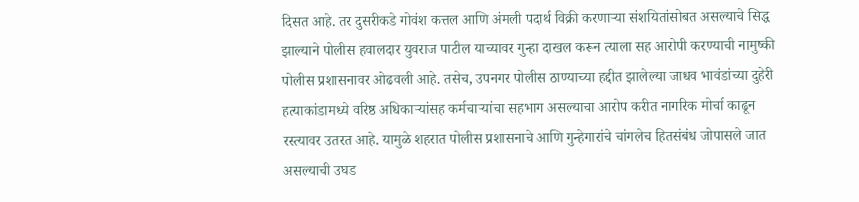दिसत आहे. तर दुसरीकडे गोवंश कत्तल आणि अंमली पदार्थ विक्री करणाऱ्या संशयितांसोबत असल्याचे सिद्ध झाल्याने पोलीस हवालदार युवराज पाटील याच्यावर गुन्हा दाखल करून त्याला सह आरोपी करण्याची नामुष्की पोलीस प्रशासनावर ओढवली आहे. तसेच, उपनगर पोलीस ठाण्याच्या हद्दीत झालेल्या जाधव भावंडांच्या दुहेरी हत्याकांडामध्ये वरिष्ठ अधिकाऱ्यांसह कर्मचाऱ्यांचा सहभाग असल्याचा आरोप करीत नागरिक मोर्चा काढून रस्त्यावर उतरत आहे. यामुळे शहरात पोलीस प्रशासनाचे आणि गुन्हेगारांचे चांगलेच हितसंबंध जोपासले जात असल्याची उघड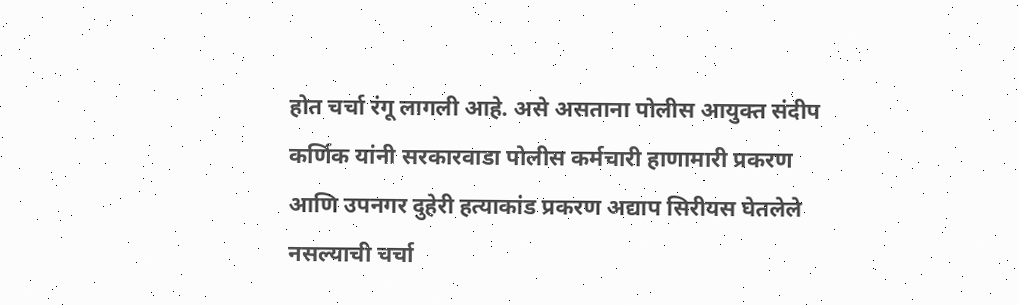होत चर्चा रंगू लागली आहे. असे असताना पोलीस आयुक्त संदीप कर्णिक यांनी सरकारवाडा पोलीस कर्मचारी हाणामारी प्रकरण आणि उपनगर दुहेरी हत्याकांड प्रकरण अद्याप सिरीयस घेतलेले नसल्याची चर्चा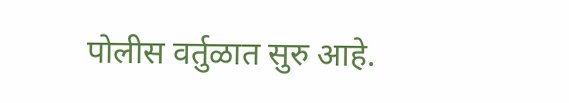पोलीस वर्तुळात सुरु आहे.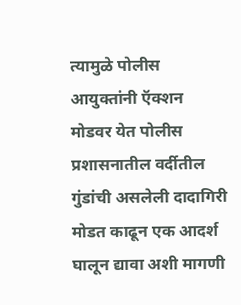त्यामुळे पोलीस आयुक्तांनी ऍक्शन मोडवर येत पोलीस प्रशासनातील वर्दीतील गुंडांची असलेली दादागिरी मोडत काढून एक आदर्श घालून द्यावा अशी मागणी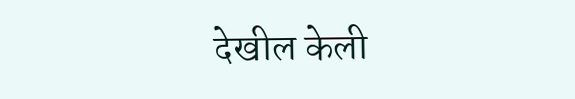देखील केली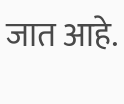जात आहे.